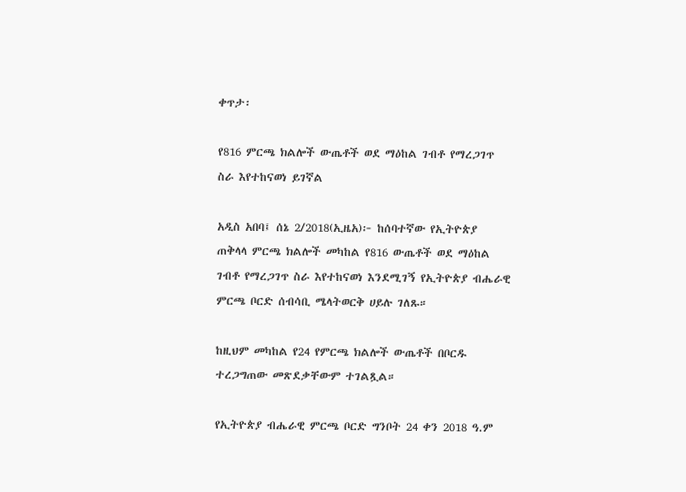ቀጥታ፡

የ816 ምርጫ ክልሎች ውጤቶች ወደ ማዕከል ገብቶ የማረጋገጥ ስራ እየተከናወነ ይገኛል

አዲስ አበባ፤ ሰኔ 2/2018(ኢዜአ)፦ ከሰባተኛው የኢትዮጵያ ጠቅላላ ምርጫ ክልሎች መካከል የ816 ውጤቶች ወደ ማዕከል ገብቶ የማረጋገጥ ስራ እየተከናወነ እንደሚገኝ የኢትዮጵያ ብሔራዊ ምርጫ ቦርድ ሰብሳቢ ሜላትወርቅ ሀይሉ ገለጹ።

ከዚህም መካከል የ24 የምርጫ ክልሎች ውጤቶች በቦርዱ ተረጋግጠው መጽደቃቸውም ተገልጿል።

የኢትዮጵያ ብሔራዊ ምርጫ ቦርድ ግንቦት 24 ቀን 2018 ዓ.ም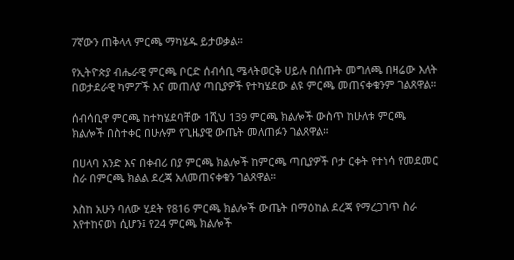7ኛውን ጠቅላላ ምርጫ ማካሄዱ ይታወቃል።

የኢትዮጵያ ብሔራዊ ምርጫ ቦርድ ሰብሳቢ ሜላትወርቅ ሀይሉ በሰጡት መግለጫ በዛሬው እለት በወታደራዊ ካምፖች እና መጠለያ ጣቢያዎች የተካሄደው ልዩ ምርጫ መጠናቀቁንም ገልጸዋል።

ሰብሳቢዋ ምርጫ ከተካሄደባቸው 1ሺህ 139 ምርጫ ክልሎች ውስጥ ከሁለቱ ምርጫ ክልሎች በስተቀር በሁሉም የጊዜያዊ ውጤት መለጠፉን ገልጸዋል።

በሀላባ አንድ እና በቀብሪ በያ ምርጫ ክልሎች ከምርጫ ጣቢያዎች ቦታ ርቀት የተነሳ የመደመር ስራ በምርጫ ክልል ደረጃ አለመጠናቀቁን ገልጸዋል።

እስከ አሁን ባለው ሂደት የ816 ምርጫ ክልሎች ውጤት በማዕከል ደረጃ የማረጋገጥ ስራ እየተከናወነ ሲሆን፤ የ24 ምርጫ ክልሎች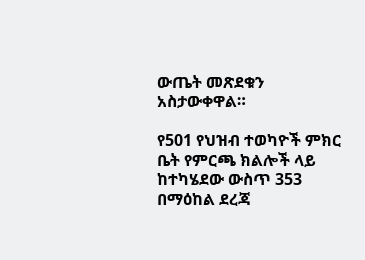ውጤት መጽደቁን አስታውቀዋል።

የ501 የህዝብ ተወካዮች ምክር ቤት የምርጫ ክልሎች ላይ ከተካሄደው ውስጥ 353 በማዕከል ደረጃ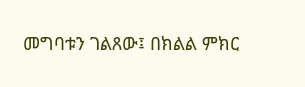መግባቱን ገልጸው፤ በክልል ምክር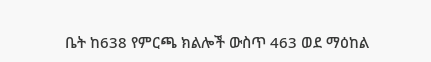ቤት ከ638 የምርጫ ክልሎች ውስጥ 463 ወደ ማዕከል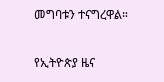መግባቱን ተናግረዋል።

የኢትዮጵያ ዜና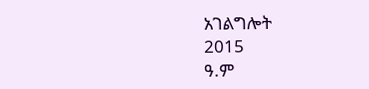አገልግሎት
2015
ዓ.ም